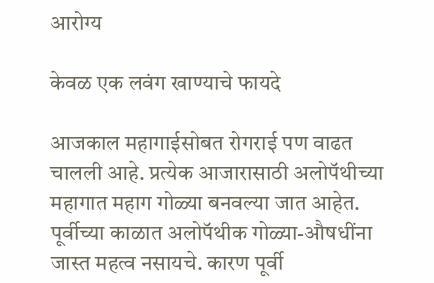आरोग्य

केवळ एक लवंग खाण्याचे फायदे

आजकाल महागाईसोबत रोगराई पण वाढत चालली आहे. प्रत्येक आजारासाठी अलोपॅथीच्या महागात महाग गोळ्या बनवल्या जात आहेत. पूर्वीच्या काळात अलोपॅथीक गोळ्या-औषधींना जास्त महत्व नसायचे. कारण पूर्वी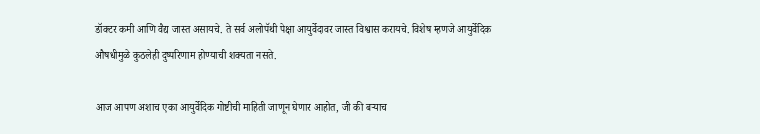डॉक्टर कमी आणि वैद्य जास्त असायचे. ते सर्व अलोपॅथी पेक्षा आयुर्वेदावर जास्त विश्वास करायचे. विशेष म्हणजे आयुर्वेदिक औषधीमुळे कुठलेही दुष्परिणाम होण्याची शक्यता नसते.

आज आपण अशाच एका आयुर्वेदिक गोष्टीची माहिती जाणून घेणार आहोत, जी की बऱ्याच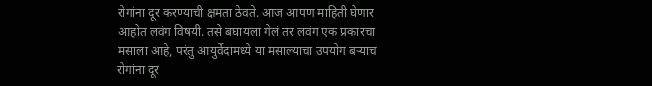रोगांना दूर करण्याची क्षमता ठेवते. आज आपण माहिती घेणार आहोत लवंग विषयी. तसे बघायला गेलं तर लवंग एक प्रकारचा मसाला आहे, परंतु आयुर्वेदामध्ये या मसाल्याचा उपयोग बऱ्याच रोगांना दूर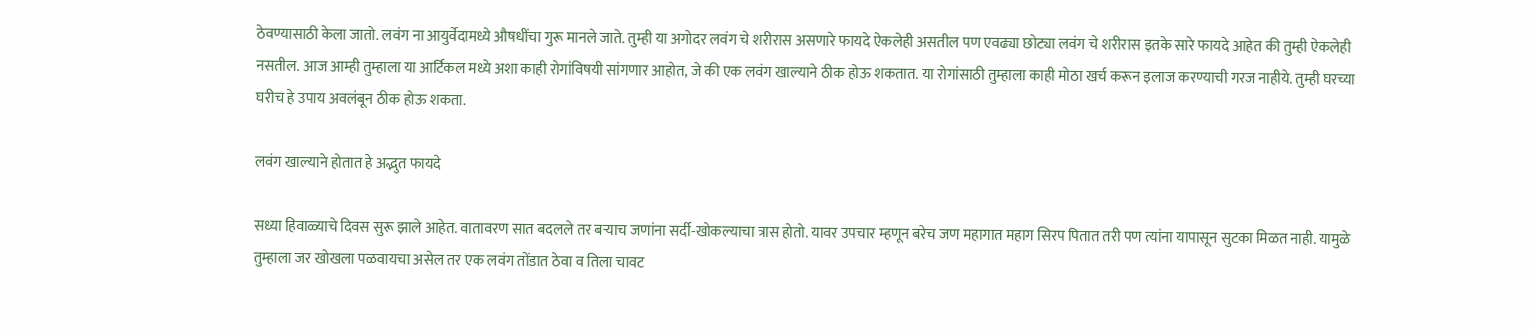ठेवण्यासाठी केला जातो. लवंग ना आयुर्वेदामध्ये औषधींचा गुरू मानले जाते. तुम्ही या अगोदर लवंग चे शरीरास असणारे फायदे ऐकलेही असतील पण एवढ्या छोट्या लवंग चे शरीरास इतके सारे फायदे आहेत की तुम्ही ऐकलेही नसतील. आज आम्ही तुम्हाला या आर्टिकल मध्ये अशा काही रोगांविषयी सांगणार आहोत, जे की एक लवंग खाल्याने ठीक होऊ शकतात. या रोगांसाठी तुम्हाला काही मोठा खर्च करून इलाज करण्याची गरज नाहीये. तुम्ही घरच्या घरीच हे उपाय अवलंबून ठीक होऊ शकता.

लवंग खाल्याने होतात हे अद्भुत फायदे

सध्या हिवाळ्याचे दिवस सुरू झाले आहेत. वातावरण सात बदलले तर बऱ्याच जणांना सर्दी-खोकल्याचा त्रास होतो. यावर उपचार म्हणून बरेच जण महागात महाग सिरप पितात तरी पण त्यांना यापासून सुटका मिळत नाही. यामुळे तुम्हाला जर खोखला पळवायचा असेल तर एक लवंग तोंडात ठेवा व तिला चावट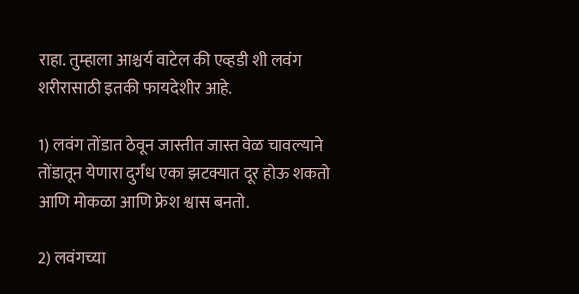राहा. तुम्हाला आश्चर्य वाटेल की एव्हडी शी लवंग शरीरासाठी इतकी फायदेशीर आहे.

1) लवंग तोंडात ठेवून जास्तीत जास्त वेळ चावल्याने तोंडातून येणारा दुर्गंध एका झटक्यात दूर होऊ शकतो आणि मोकळा आणि फ्रेश श्वास बनतो.

2) लवंगच्या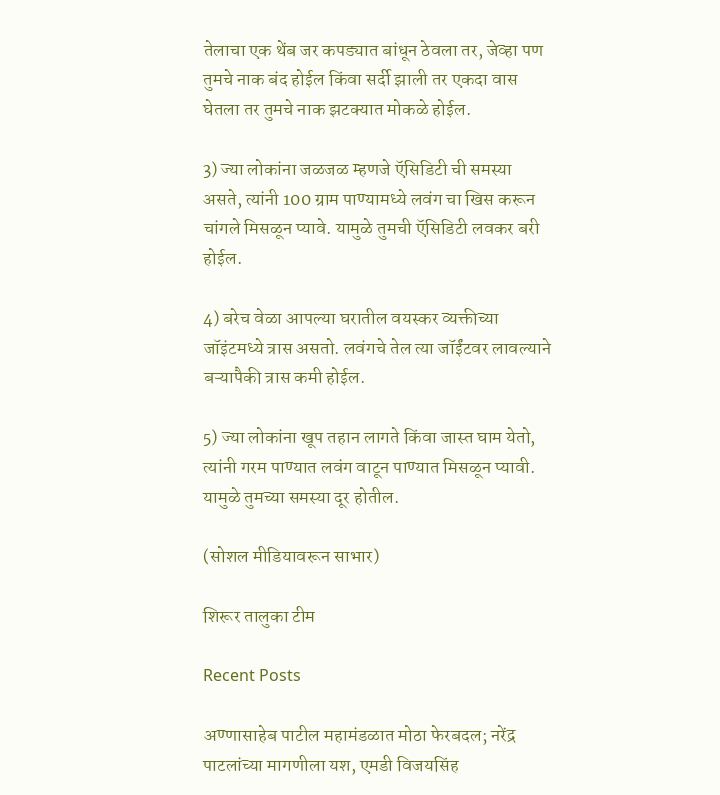तेलाचा एक थेंब जर कपड्यात बांधून ठेवला तर, जेव्हा पण तुमचे नाक बंद होईल किंवा सर्दी झाली तर एकदा वास घेतला तर तुमचे नाक झटक्यात मोकळे होईल.

3) ज्या लोकांना जळजळ म्हणजे ऍसिडिटी ची समस्या असते, त्यांनी 100 ग्राम पाण्यामध्ये लवंग चा खिस करून चांगले मिसळून प्यावे. यामुळे तुमची ऍसिडिटी लवकर बरी होईल.

4) बरेच वेळा आपल्या घरातील वयस्कर व्यक्तीच्या जॉइंटमध्ये त्रास असतो. लवंगचे तेल त्या जॉईंटवर लावल्याने बऱ्यापैकी त्रास कमी होईल.

5) ज्या लोकांना खूप तहान लागते किंवा जास्त घाम येतो, त्यांनी गरम पाण्यात लवंग वाटून पाण्यात मिसळून प्यावी. यामुळे तुमच्या समस्या दूर होतील.

(सोशल मीडियावरून साभार)

शिरूर तालुका टीम

Recent Posts

अण्णासाहेब पाटील महामंडळात मोठा फेरबदल; नरेंद्र पाटलांच्या मागणीला यश, एमडी विजयसिंह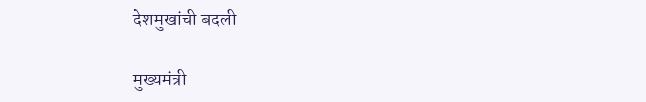देशमुखांची बदली

मुख्यमंत्री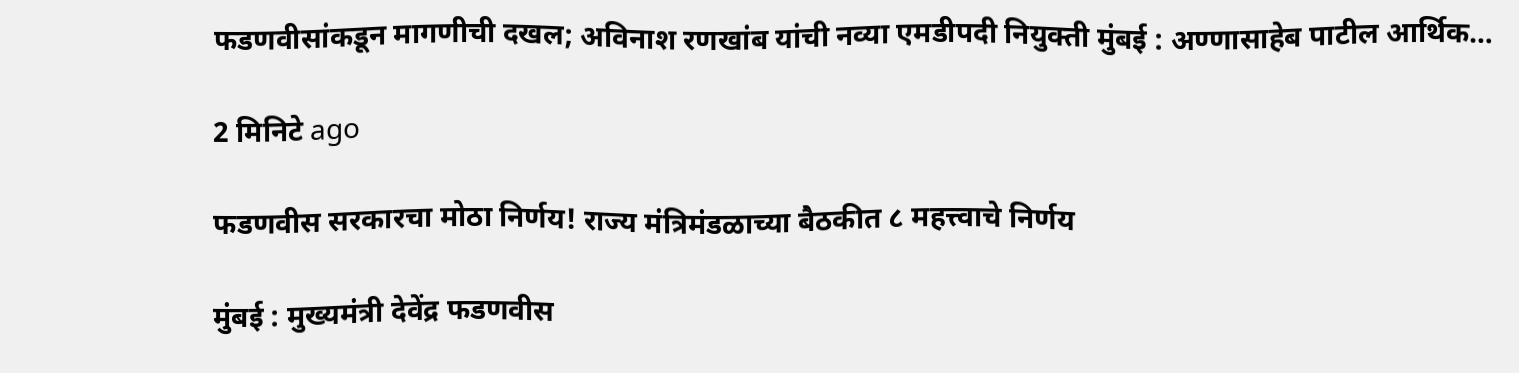फडणवीसांकडून मागणीची दखल; अविनाश रणखांब यांची नव्या एमडीपदी नियुक्ती मुंबई : अण्णासाहेब पाटील आर्थिक…

2 मिनिटे ago

फडणवीस सरकारचा मोठा निर्णय! राज्य मंत्रिमंडळाच्या बैठकीत ८ महत्त्वाचे निर्णय

मुंबई : मुख्यमंत्री देवेंद्र फडणवीस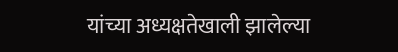यांच्या अध्यक्षतेखाली झालेल्या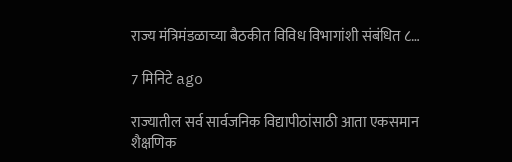राज्य मंत्रिमंडळाच्या बैठकीत विविध विभागांशी संबंधित ८…

7 मिनिटे ago

राज्यातील सर्व सार्वजनिक विद्यापीठांसाठी आता एकसमान शैक्षणिक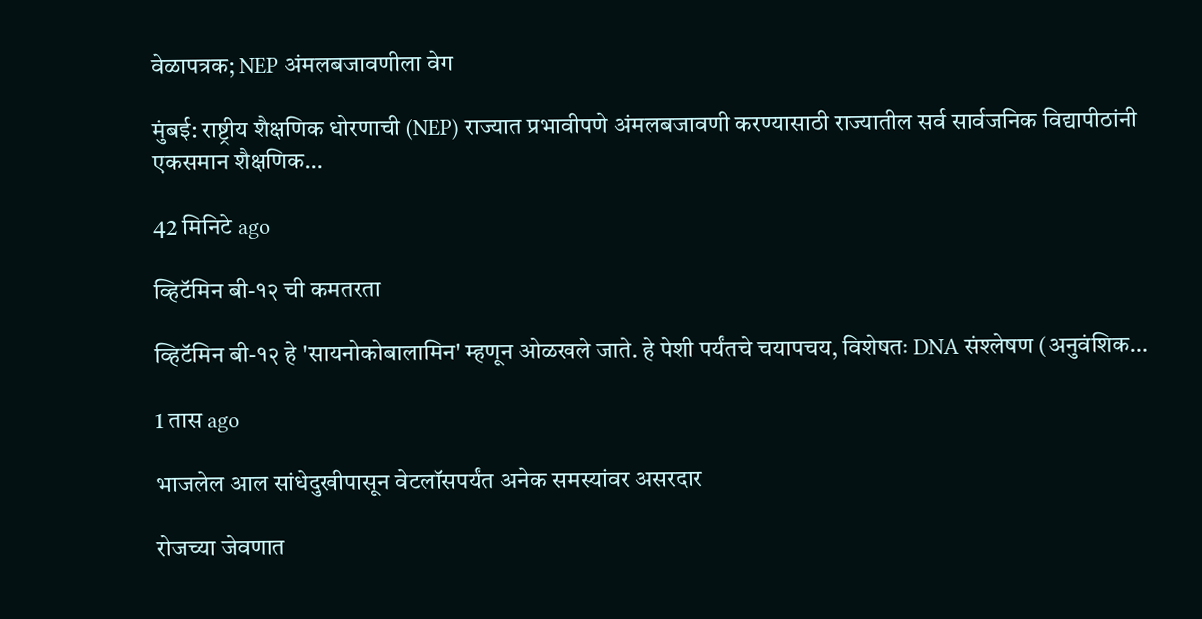वेळापत्रक; NEP अंमलबजावणीला वेग

मुंबई: राष्ट्रीय शैक्षणिक धोरणाची (NEP) राज्यात प्रभावीपणे अंमलबजावणी करण्यासाठी राज्यातील सर्व सार्वजनिक विद्यापीठांनी एकसमान शैक्षणिक…

42 मिनिटे ago

व्हिटॅमिन बी-१२ ची कमतरता

व्हिटॅमिन बी-१२ हे 'सायनोकोबालामिन' म्हणून ओळखले जाते. हे पेशी पर्यंतचे चयापचय, विशेषतः DNA संश्लेषण (अनुवंशिक…

1 तास ago

भाजलेल आल सांधेदुखीपासून वेटलॉसपर्यंत अनेक समस्यांवर असरदार

रोजच्या जेवणात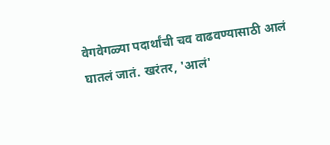वेगवेगळ्या पदार्थांची चव वाढवण्यासाठी आलं घातलं जातं. खरंतर, 'आलं'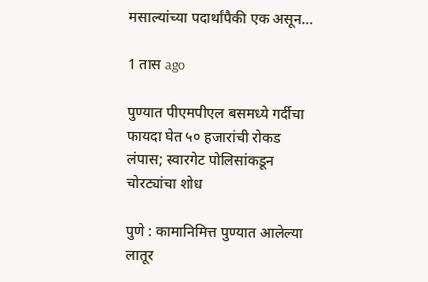मसाल्यांच्या पदार्थांपैकी एक असून…

1 तास ago

पुण्यात पीएमपीएल बसमध्ये गर्दीचा फायदा घेत ५० हजारांची रोकड लंपास; स्वारगेट पोलिसांकडून चोरट्यांचा शोध

पुणे : कामानिमित्त पुण्यात आलेल्या लातूर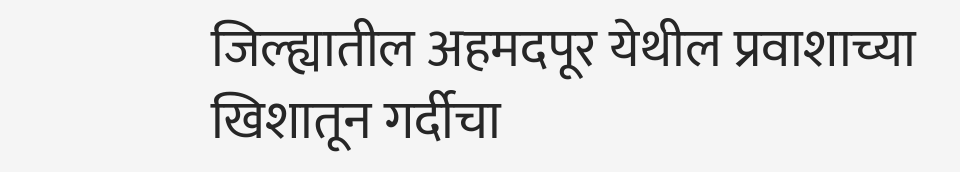जिल्ह्यातील अहमदपूर येथील प्रवाशाच्या खिशातून गर्दीचा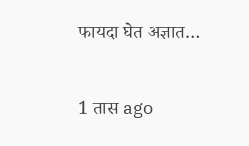फायदा घेत अज्ञात…

1 तास ago